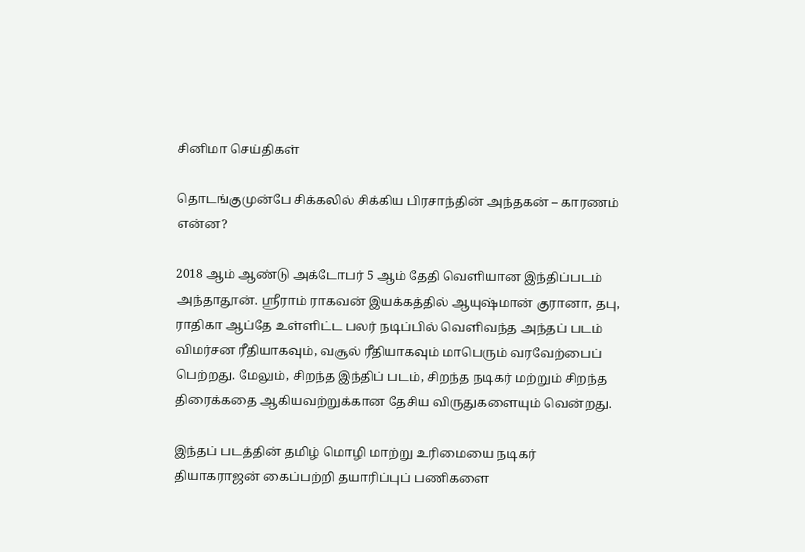சினிமா செய்திகள்

தொடங்குமுன்பே சிக்கலில் சிக்கிய பிரசாந்தின் அந்தகன் – காரணம் என்ன?

2018 ஆம் ஆண்டு அக்டோபர் 5 ஆம் தேதி வெளியான இந்திப்படம் அந்தாதூன். ஸ்ரீராம் ராகவன் இயக்கத்தில் ஆயுஷ்மான் குரானா, தபு, ராதிகா ஆப்தே உள்ளிட்ட பலர் நடிப்பில் வெளிவந்த அந்தப் படம் விமர்சன ரீதியாகவும், வசூல் ரீதியாகவும் மாபெரும் வரவேற்பைப் பெற்றது. மேலும், சிறந்த இந்திப் படம், சிறந்த நடிகர் மற்றும் சிறந்த திரைக்கதை ஆகியவற்றுக்கான தேசிய விருதுகளையும் வென்றது.

இந்தப் படத்தின் தமிழ் மொழி மாற்று உரிமையை நடிகர் தியாகராஜன் கைப்பற்றி தயாரிப்புப் பணிகளை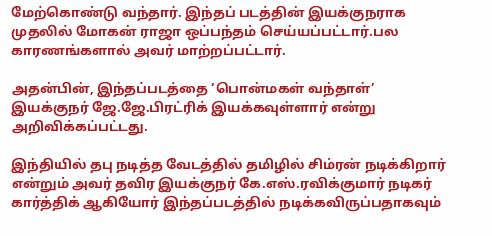மேற்கொண்டு வந்தார். இந்தப் படத்தின் இயக்குநராக முதலில் மோகன் ராஜா ஒப்பந்தம் செய்யப்பட்டார்.பல காரணங்களால் அவர் மாற்றப்பட்டார்.

அதன்பின், இந்தப்படத்தை ‘பொன்மகள் வந்தாள்’ இயக்குநர் ஜே.ஜே.பிரட்ரிக் இயக்கவுள்ளார் என்று அறிவிக்கப்பட்டது.

இந்தியில் தபு நடித்த வேடத்தில் தமிழில் சிம்ரன் நடிக்கிறார் என்றும் அவர் தவிர இயக்குநர் கே.எஸ்.ரவிக்குமார் நடிகர் கார்த்திக் ஆகியோர் இந்தப்படத்தில் நடிக்கவிருப்பதாகவும்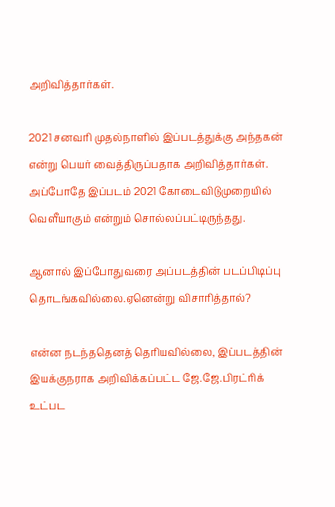அறிவித்தார்கள்.

2021 சனவரி முதல்நாளில் இப்படத்துக்கு அந்தகன் என்று பெயர் வைத்திருப்பதாக அறிவித்தார்கள். அப்போதே இப்படம் 2021 கோடைவிடுமுறையில் வெளீயாகும் என்றும் சொல்லப்பட்டிருந்தது.

ஆனால் இப்போதுவரை அப்படத்தின் படப்பிடிப்பு தொடங்கவில்லை.ஏனென்று விசாரித்தால்?

என்ன நடந்ததெனத் தெரியவில்லை, இப்படத்தின் இயக்குநராக அறிவிக்கப்பட்ட ஜே.ஜே.பிரட்ரிக் உட்பட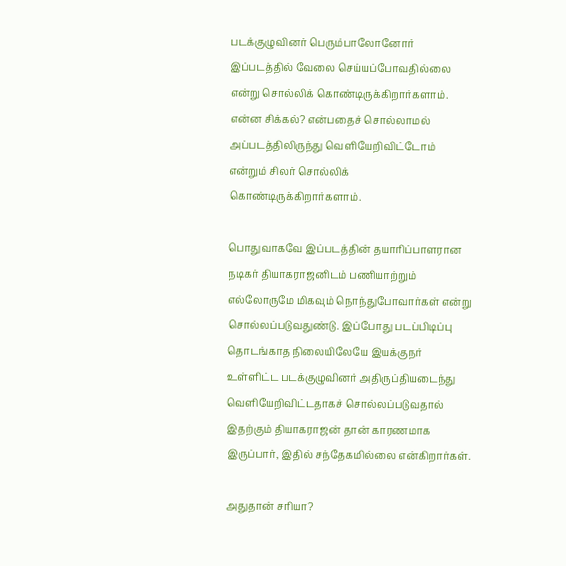படக்குழுவினர் பெரும்பாலோனோர் இப்படத்தில் வேலை செய்யப்போவதில்லை என்று சொல்லிக் கொண்டிருக்கிறார்களாம். என்ன சிக்கல்? என்பதைச் சொல்லாமல் அப்படத்திலிருந்து வெளியேறிவிட்டோம் என்றும் சிலர் சொல்லிக் கொண்டிருக்கிறார்களாம்.

பொதுவாகவே இப்படத்தின் தயாரிப்பாளரான நடிகர் தியாகராஜனிடம் பணியாற்றும் எல்லோருமே மிகவும் நொந்துபோவார்கள் என்று சொல்லப்படுவதுண்டு. இப்போது படப்பிடிப்பு தொடங்காத நிலையிலேயே இயக்குநர் உள்ளிட்ட படக்குழுவினர் அதிருப்தியடைந்து வெளியேறிவிட்டதாகச் சொல்லப்படுவதால் இதற்கும் தியாகராஜன் தான் காரணமாக இருப்பார், இதில் சந்தேகமில்லை என்கிறார்கள்.

அதுதான் சரியா?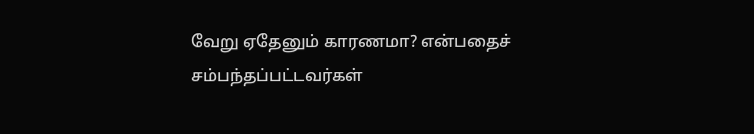வேறு ஏதேனும் காரணமா? என்பதைச் சம்பந்தப்பட்டவர்கள்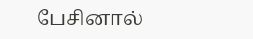பேசினால்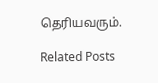தெரியவரும்.

Related Posts